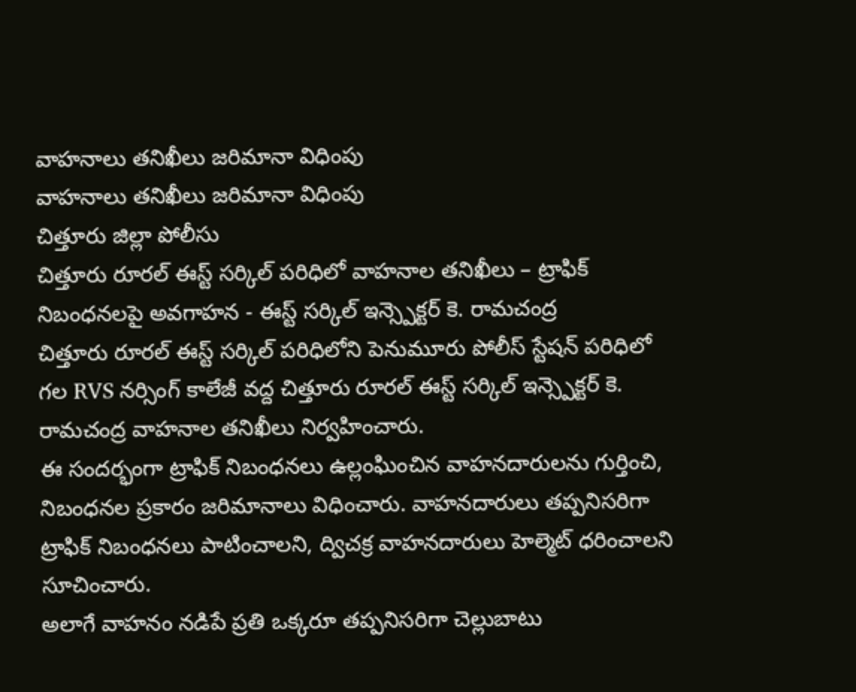వాహనాలు తనిఖీలు జరిమానా విధింపు
వాహనాలు తనిఖీలు జరిమానా విధింపు
చిత్తూరు జిల్లా పోలీసు
చిత్తూరు రూరల్ ఈస్ట్ సర్కిల్ పరిధిలో వాహనాల తనిఖీలు – ట్రాఫిక్ నిబంధనలపై అవగాహన - ఈస్ట్ సర్కిల్ ఇన్స్పెక్టర్ కె. రామచంద్ర
చిత్తూరు రూరల్ ఈస్ట్ సర్కిల్ పరిధిలోని పెనుమూరు పోలీస్ స్టేషన్ పరిధిలో గల RVS నర్సింగ్ కాలేజీ వద్ద చిత్తూరు రూరల్ ఈస్ట్ సర్కిల్ ఇన్స్పెక్టర్ కె. రామచంద్ర వాహనాల తనిఖీలు నిర్వహించారు.
ఈ సందర్భంగా ట్రాఫిక్ నిబంధనలు ఉల్లంఘించిన వాహనదారులను గుర్తించి, నిబంధనల ప్రకారం జరిమానాలు విధించారు. వాహనదారులు తప్పనిసరిగా ట్రాఫిక్ నిబంధనలు పాటించాలని, ద్విచక్ర వాహనదారులు హెల్మెట్ ధరించాలని సూచించారు.
అలాగే వాహనం నడిపే ప్రతి ఒక్కరూ తప్పనిసరిగా చెల్లుబాటు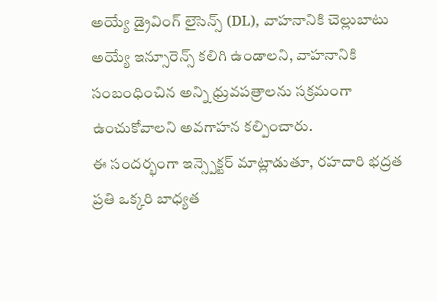అయ్యే డ్రైవింగ్ లైసెన్స్ (DL), వాహనానికి చెల్లుబాటు అయ్యే ఇన్సూరెన్స్ కలిగి ఉండాలని, వాహనానికి సంబంధించిన అన్ని ధ్రువపత్రాలను సక్రమంగా ఉంచుకోవాలని అవగాహన కల్పించారు.
ఈ సందర్భంగా ఇన్స్పెక్టర్ మాట్లాడుతూ, రహదారి భద్రత ప్రతి ఒక్కరి బాధ్యత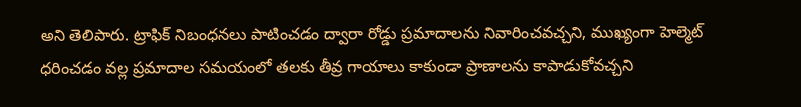అని తెలిపారు. ట్రాఫిక్ నిబంధనలు పాటించడం ద్వారా రోడ్డు ప్రమాదాలను నివారించవచ్చని, ముఖ్యంగా హెల్మెట్ ధరించడం వల్ల ప్రమాదాల సమయంలో తలకు తీవ్ర గాయాలు కాకుండా ప్రాణాలను కాపాడుకోవచ్చని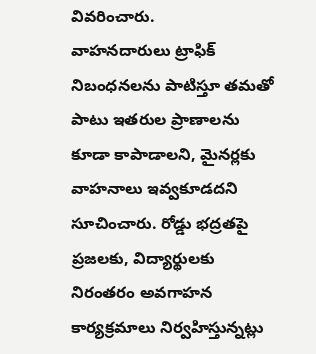వివరించారు.
వాహనదారులు ట్రాఫిక్ నిబంధనలను పాటిస్తూ తమతో పాటు ఇతరుల ప్రాణాలను కూడా కాపాడాలని, మైనర్లకు వాహనాలు ఇవ్వకూడదని సూచించారు. రోడ్డు భద్రతపై ప్రజలకు, విద్యార్థులకు నిరంతరం అవగాహన కార్యక్రమాలు నిర్వహిస్తున్నట్లు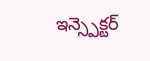ఇన్స్పెక్టర్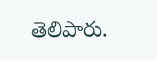తెలిపారు.